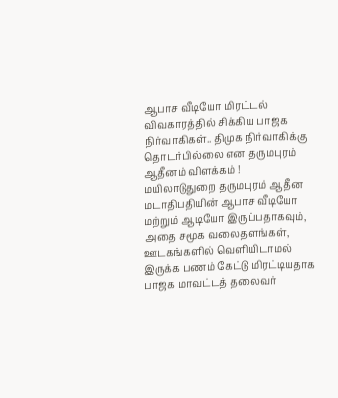ஆபாச வீடியோ மிரட்டல் விவகாரத்தில் சிக்கிய பாஜக நிர்வாகிகள்.. திமுக நிர்வாகிக்கு தொடர்பில்லை என தருமபுரம் ஆதீனம் விளக்கம் !
மயிலாடுதுறை தருமபுரம் ஆதீன மடாதிபதியின் ஆபாச வீடியோ மற்றும் ஆடியோ இருப்பதாகவும், அதை சமூக வலைதளங்கள், ஊடகங்களில் வெளியிடாமல் இருக்க பணம் கேட்டு மிரட்டியதாக பாஜக மாவட்டத் தலைவர்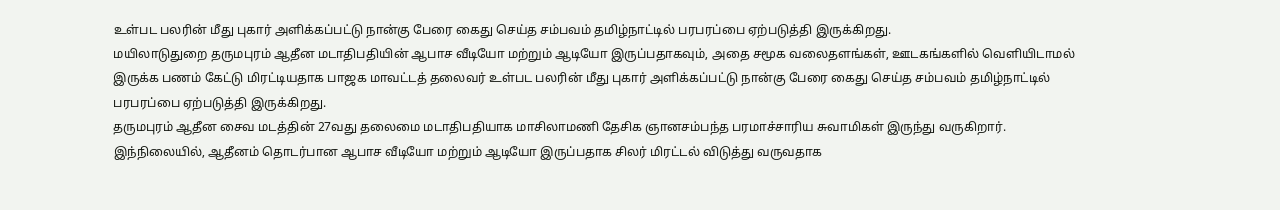உள்பட பலரின் மீது புகார் அளிக்கப்பட்டு நான்கு பேரை கைது செய்த சம்பவம் தமிழ்நாட்டில் பரபரப்பை ஏற்படுத்தி இருக்கிறது.
மயிலாடுதுறை தருமபுரம் ஆதீன மடாதிபதியின் ஆபாச வீடியோ மற்றும் ஆடியோ இருப்பதாகவும், அதை சமூக வலைதளங்கள், ஊடகங்களில் வெளியிடாமல் இருக்க பணம் கேட்டு மிரட்டியதாக பாஜக மாவட்டத் தலைவர் உள்பட பலரின் மீது புகார் அளிக்கப்பட்டு நான்கு பேரை கைது செய்த சம்பவம் தமிழ்நாட்டில் பரபரப்பை ஏற்படுத்தி இருக்கிறது.
தருமபுரம் ஆதீன சைவ மடத்தின் 27வது தலைமை மடாதிபதியாக மாசிலாமணி தேசிக ஞானசம்பந்த பரமாச்சாரிய சுவாமிகள் இருந்து வருகிறார். இந்நிலையில், ஆதீனம் தொடர்பான ஆபாச வீடியோ மற்றும் ஆடியோ இருப்பதாக சிலர் மிரட்டல் விடுத்து வருவதாக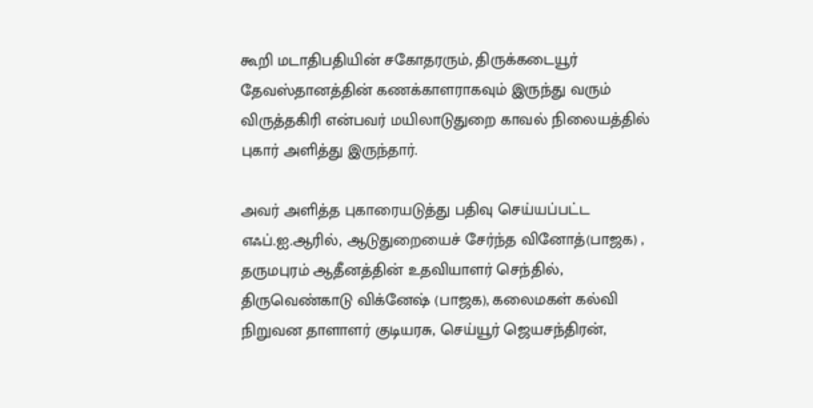கூறி மடாதிபதியின் சகோதரரும், திருக்கடையூர் தேவஸ்தானத்தின் கணக்காளராகவும் இருந்து வரும் விருத்தகிரி என்பவர் மயிலாடுதுறை காவல் நிலையத்தில் புகார் அளித்து இருந்தார்.

அவர் அளித்த புகாரையடுத்து பதிவு செய்யப்பட்ட எஃப்.ஐ.ஆரில், ஆடுதுறையைச் சேர்ந்த வினோத்(பாஜக) , தருமபுரம் ஆதீனத்தின் உதவியாளர் செந்தில், திருவெண்காடு விக்னேஷ் (பாஜக), கலைமகள் கல்வி நிறுவன தாளாளர் குடியரசு, செய்யூர் ஜெயசந்திரன்,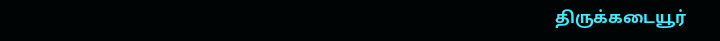திருக்கடையூர்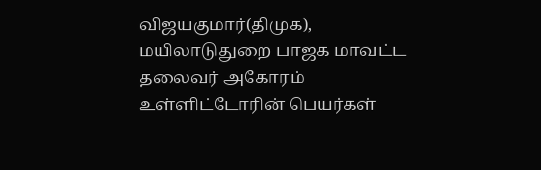விஜயகுமார்(திமுக), மயிலாடுதுறை பாஜக மாவட்ட தலைவர் அகோரம் உள்ளிட்டோரின் பெயர்கள்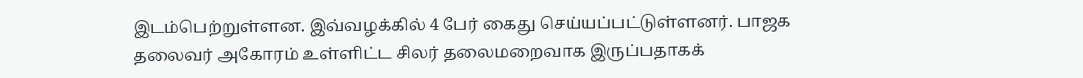இடம்பெற்றுள்ளன. இவ்வழக்கில் 4 பேர் கைது செய்யப்பட்டுள்ளனர். பாஜக தலைவர் அகோரம் உள்ளிட்ட சிலர் தலைமறைவாக இருப்பதாகக்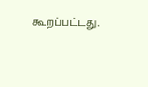கூறப்பட்டது.